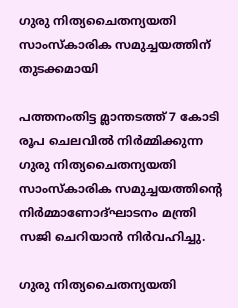ഗുരു നിത്യചൈതന്യയതി സാംസ്‌കാരിക സമുച്ചയത്തിന് തുടക്കമായി

പത്തനംതിട്ട മ്ലാന്തടത്ത് 7 കോടി രൂപ ചെലവിൽ നിർമ്മിക്കുന്ന ഗുരു നിത്യചൈതന്യയതി സാംസ്‌കാരിക സമുച്ചയത്തിന്റെ നിർമ്മാണോദ്ഘാടനം മന്ത്രി സജി ചെറിയാൻ നിർവഹിച്ചു.

ഗുരു നിത്യചൈതന്യയതി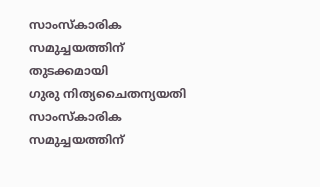സാംസ്‌കാരിക സമുച്ചയത്തിന് തുടക്കമായി
ഗുരു നിത്യചൈതന്യയതി സാംസ്‌കാരിക സമുച്ചയത്തിന്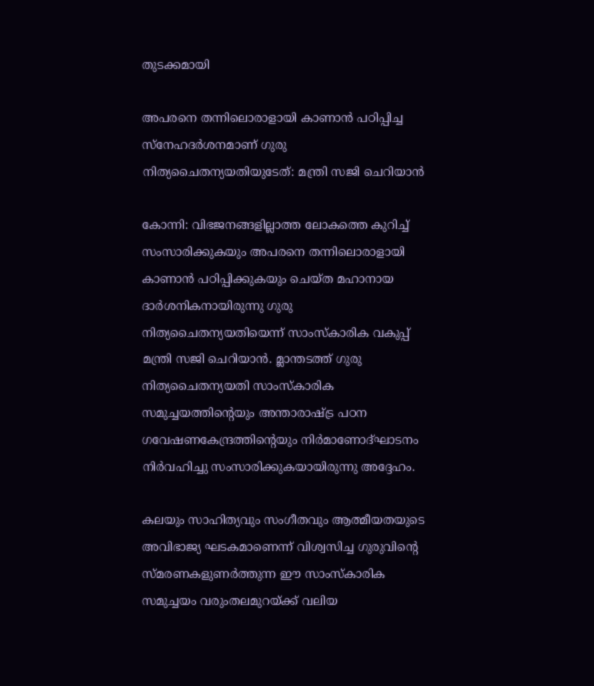തുടക്കമായി

അപരനെ തന്നിലൊരാളായി കാണാൻ പഠിപ്പിച്ച സ്നേഹദർശനമാണ് ഗുരു നിത്യചൈതന്യയതിയുടേത്: മന്ത്രി സജി ചെറിയാൻ

കോന്നി: വിഭജനങ്ങളില്ലാത്ത ലോകത്തെ കുറിച്ച് സംസാരിക്കുകയും അപരനെ തന്നിലൊരാളായി കാണാൻ പഠിപ്പിക്കുകയും ചെയ്ത മഹാനായ ദാർശനികനായിരുന്നു ഗുരു നിത്യചൈതന്യയതിയെന്ന് സാംസ്കാരിക വകുപ്പ് മന്ത്രി സജി ചെറിയാൻ. മ്ലാന്തടത്ത് ഗുരു നിത്യചൈതന്യയതി സാംസ്‌കാരിക സമുച്ചയത്തിന്റെയും അന്താരാഷ്ട്ര പഠന ഗവേഷണകേന്ദ്രത്തിന്റെയും നിര്‍മാണോദ്ഘാടനം നിർവഹിച്ചു സംസാരിക്കുകയായിരുന്നു അദ്ദേഹം.

കലയും സാഹിത്യവും സംഗീതവും ആത്മീയതയുടെ അവിഭാജ്യ ഘടകമാണെന്ന് വിശ്വസിച്ച ഗുരുവിന്റെ സ്മരണകളുണർത്തുന്ന ഈ സാംസ്കാരിക സമുച്ചയം വരുംതലമുറയ്ക്ക് വലിയ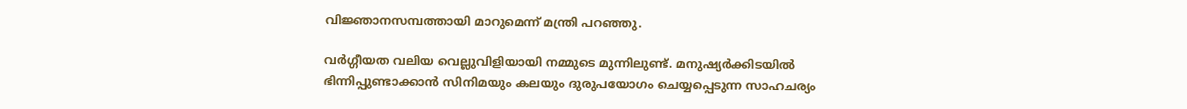വിജ്ഞാനസമ്പത്തായി മാറുമെന്ന് മന്ത്രി പറഞ്ഞു.

വർഗ്ഗീയത വലിയ വെല്ലുവിളിയായി നമ്മുടെ മുന്നിലുണ്ട്. മനുഷ്യർക്കിടയിൽ ഭിന്നിപ്പുണ്ടാക്കാൻ സിനിമയും കലയും ദുരുപയോഗം ചെയ്യപ്പെടുന്ന സാഹചര്യം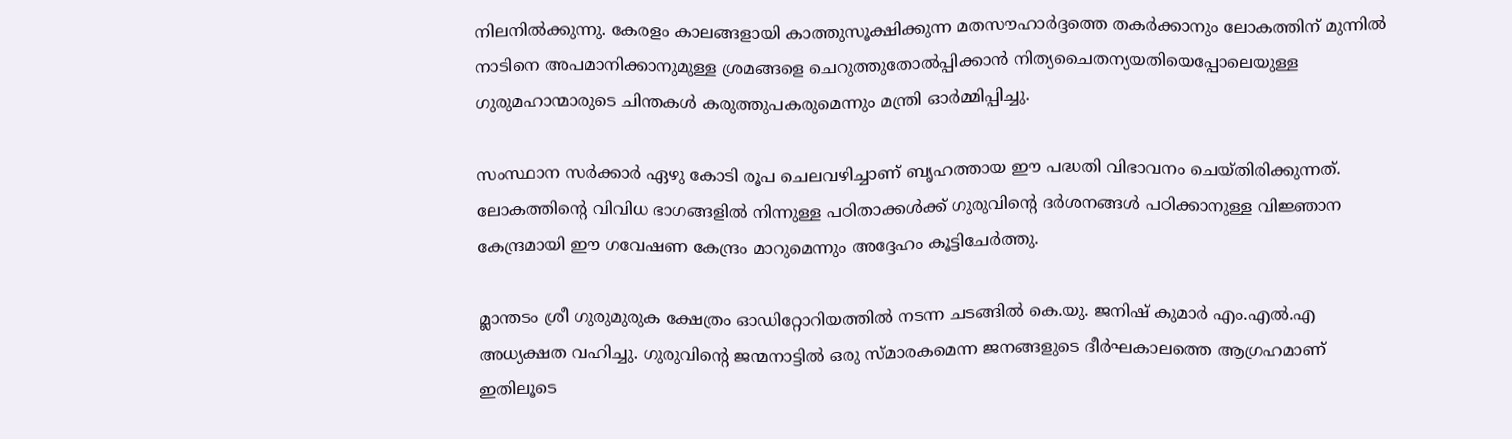നിലനിൽക്കുന്നു. കേരളം കാലങ്ങളായി കാത്തുസൂക്ഷിക്കുന്ന മതസൗഹാർദ്ദത്തെ തകർക്കാനും ലോകത്തിന് മുന്നിൽ നാടിനെ അപമാനിക്കാനുമുള്ള ശ്രമങ്ങളെ ചെറുത്തുതോൽപ്പിക്കാൻ നിത്യചൈതന്യയതിയെപ്പോലെയുള്ള ഗുരുമഹാന്മാരുടെ ചിന്തകൾ കരുത്തുപകരുമെന്നും മന്ത്രി ഓർമ്മിപ്പിച്ചു.

സംസ്ഥാന സർക്കാർ ഏഴു കോടി രൂപ ചെലവഴിച്ചാണ് ബൃഹത്തായ ഈ പദ്ധതി വിഭാവനം ചെയ്തിരിക്കുന്നത്. ലോകത്തിന്റെ വിവിധ ഭാഗങ്ങളിൽ നിന്നുള്ള പഠിതാക്കൾക്ക് ഗുരുവിന്റെ ദർശനങ്ങൾ പഠിക്കാനുള്ള വിജ്ഞാന കേന്ദ്രമായി ഈ ഗവേഷണ കേന്ദ്രം മാറുമെന്നും അദ്ദേഹം കൂട്ടിചേർത്തു.

മ്ലാന്തടം ശ്രീ ഗുരുമുരുക ക്ഷേത്രം ഓഡിറ്റോറിയത്തില്‍ നടന്ന ചടങ്ങിൽ കെ.യു. ജനിഷ് കുമാർ എം.എൽ.എ അധ്യക്ഷത വഹിച്ചു. ഗുരുവിന്റെ ജന്മനാട്ടിൽ ഒരു സ്മാരകമെന്ന ജനങ്ങളുടെ ദീർഘകാലത്തെ ആഗ്രഹമാണ് ഇതിലൂടെ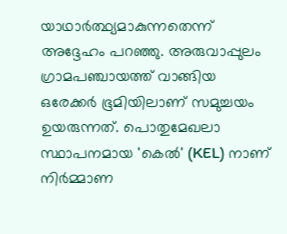യാഥാർത്ഥ്യമാകുന്നതെന്ന് അദ്ദേഹം പറഞ്ഞു. അരുവാപ്പുലം ഗ്രാമപഞ്ചായത്ത് വാങ്ങിയ ഒരേക്കർ ഭൂമിയിലാണ് സമുച്ചയം ഉയരുന്നത്. പൊതുമേഖലാ സ്ഥാപനമായ 'കെൽ' (KEL) നാണ് നിർമ്മാണ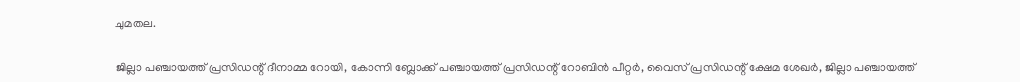ചുമതല.

ജില്ലാ പഞ്ചായത്ത് പ്രസിഡന്റ് ദീനാമ്മ റോയി, കോന്നി ബ്ലോക്ക് പഞ്ചായത്ത് പ്രസിഡന്റ് റോബിന്‍ പീറ്റര്‍, വൈസ് പ്രസിഡന്റ് ക്ഷേമ ശേഖർ, ജില്ലാ പഞ്ചായത്ത്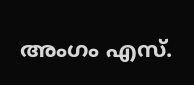അംഗം എസ്.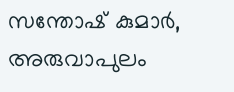സന്തോഷ്‌ കുമാർ, അരുവാപുലം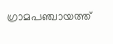ഗ്രാമപഞ്ചായത്ത്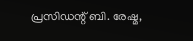പ്രസിഡന്റ് ബി. രേഷ്മ,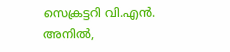സെക്രട്ടറി വി.എൻ. അനിൽ,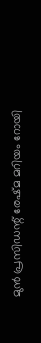മുൻ പ്രസിഡന്റ് രേഷ്മ മറിയം റോയി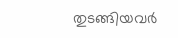തുടങ്ങിയവർ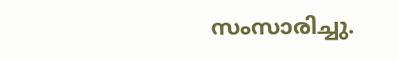സംസാരിച്ചു.